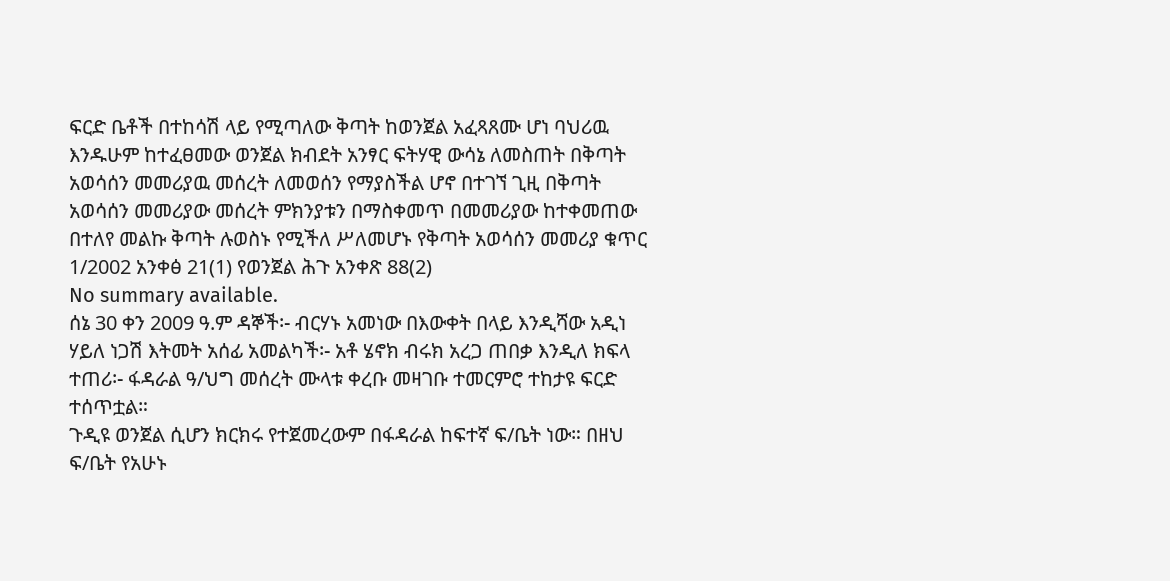ፍርድ ቤቶች በተከሳሽ ላይ የሚጣለው ቅጣት ከወንጀል አፈጻጸሙ ሆነ ባህሪዉ እንዱሁም ከተፈፀመው ወንጀል ክብደት አንፃር ፍትሃዊ ውሳኔ ለመስጠት በቅጣት አወሳሰን መመሪያዉ መሰረት ለመወሰን የማያስችል ሆኖ በተገኘ ጊዚ በቅጣት አወሳሰን መመሪያው መሰረት ምክንያቱን በማስቀመጥ በመመሪያው ከተቀመጠው በተለየ መልኩ ቅጣት ሉወስኑ የሚችለ ሥለመሆኑ የቅጣት አወሳሰን መመሪያ ቁጥር 1/2002 አንቀፅ 21(1) የወንጀል ሕጉ አንቀጽ 88(2)
No summary available.
ሰኔ 30 ቀን 2009 ዓ.ም ዳኞች፡- ብርሃኑ አመነው በእውቀት በላይ እንዲሻው አዲነ ሃይለ ነጋሽ እትመት አሰፊ አመልካች፡- አቶ ሄኖክ ብሩክ አረጋ ጠበቃ እንዲለ ክፍላ ተጠሪ፡- ፋዳራል ዓ/ህግ መሰረት ሙላቱ ቀረቡ መዛገቡ ተመርምሮ ተከታዩ ፍርድ ተሰጥቷል።
ጉዲዩ ወንጀል ሲሆን ክርክሩ የተጀመረውም በፋዳራል ከፍተኛ ፍ/ቤት ነው። በዘህ ፍ/ቤት የአሁኑ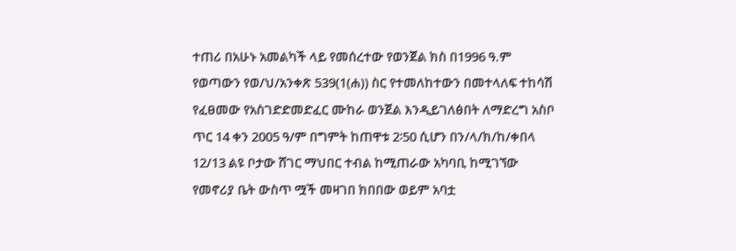ተጠሪ በአሁኑ አመልካች ላይ የመሰረተው የወንጀል ክስ በ1996 ዓ.ም የወጣውን የወ/ህ/አንቀጽ 539(1(ሐ)) ስር የተመለከተውን በመተላለፍ ተከሳሽ የፈፀመው የአስገድድመድፈር ሙከራ ወንጀል እንዲይገለፅበት ለማድረግ አስቦ ጥር 14 ቀን 2005 ዓ/ም በግምት ከጠዋቱ 2፡50 ሲሆን በን/ላ/ክ/ከ/ቀበላ 12/13 ልዩ ቦታው ሸገር ማህበር ተብል ከሚጠራው አካባቢ ከሚገኘው የመኖሪያ ቤት ውስጥ ሟች መዛገበ ክበበው ወይም አባቷ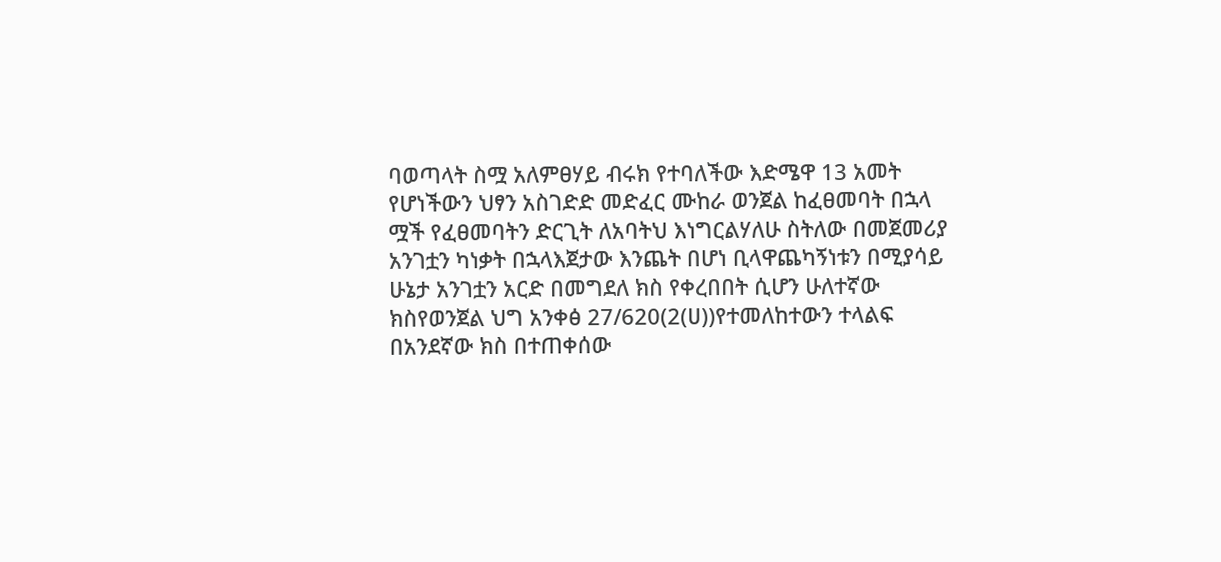ባወጣላት ስሟ አለምፀሃይ ብሩክ የተባለችው እድሜዋ 13 አመት የሆነችውን ህፃን አስገድድ መድፈር ሙከራ ወንጀል ከፈፀመባት በኋላ ሟች የፈፀመባትን ድርጊት ለአባትህ እነግርልሃለሁ ስትለው በመጀመሪያ አንገቷን ካነቃት በኋላእጀታው እንጨት በሆነ ቢላዋጨካኝነቱን በሚያሳይ ሁኔታ አንገቷን አርድ በመግደለ ክስ የቀረበበት ሲሆን ሁለተኛው ክስየወንጀል ህግ አንቀፅ 27/620(2(ሀ))የተመለከተውን ተላልፍ በአንደኛው ክስ በተጠቀሰው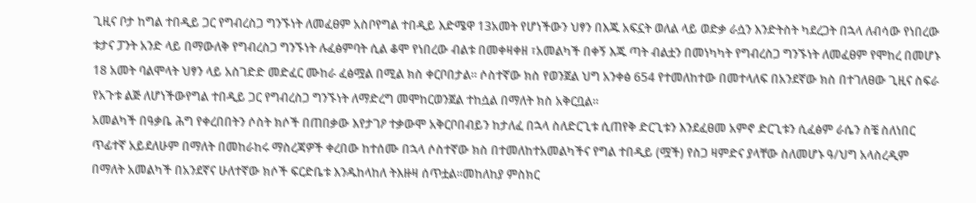ጊዚና ቦታ ከግል ተበዲይ ጋር የግብረስጋ ግንኙነት ለመፈፀም አስቦየግል ተበዲይ እድሜዋ 13አመት የሆነችውን ህፃን በእጁ አፍኗት ወለል ላይ ወድቃ ራሷን እንድትስት ካደረጋት በኋላ ለብሳው የነበረው ቱታና ፓንት አንድ ላይ በማውለቅ የግብረስጋ ግንኙነት ሉፈፅምባት ሲል ቆሞ የነበረው ብልቱ በመቀዛቀዘ ፣አመልካች በቀኝ እጁ ጣት ብልቷን በመነካካት የግብረስጋ ግንኙነት ለመፈፀም የሞከረ በመሆኑ 18 አመት ባልሞላት ህፃን ላይ አስገድድ መድፈር ሙከራ ፈፅሟል በሚል ክስ ቀርቦበታል። ሶስተኛው ክስ የወንጀል ህግ አንቀፅ 654 የተመለከተው በመተላለፍ በአንደኛው ክስ በተገለፀው ጊዚና ስፍራ የአጉቱ ልጅ ለሆነችውየግል ተበዲይ ጋር የግብረስጋ ግንኙነት ለማድረግ መሞከርወንጀል ተከሷል በማለት ክስ አቅርቧል።
አመልካች በዓቃቤ ሕግ የቀረበበትን ሶስት ክሶች በጠበቃው እየታገዖ ተቃውሞ አቅርቦበብይን ከታለፈ በኋላ ስለድርጊቱ ሲጠየቅ ድርጊቱን እንደፈፀመ አምኖ ድርጊቱን ሲፈፅም ራሴን ስቼ ስለነበር ጥፊተኛ አይደለሁም በማለት በመከራከሩ ማስረጃዎች ቀረበው ከተሰሙ በኋላ ሶስተኛው ክስ በተመለከተአመልካችና የግል ተበዲይ (ሟች) የስጋ ዛምድና ያላቸው ስለመሆኑ ዓ/ህግ አላስረዲም በማለት አመልካች በአንደኛና ሁለተኛው ክሶች ፍርድቤቱ እንዱከላከለ ትእዙዛ ሰጥቷል።መከለከያ ምስክር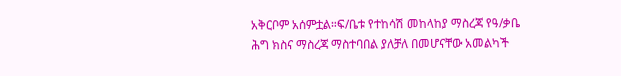አቅርቦም አሰምቷል።ፍ/ቤቱ የተከሳሽ መከላከያ ማስረጃ የዓ/ቃቤ ሕግ ክስና ማስረጃ ማስተባበል ያለቻለ በመሆናቸው አመልካች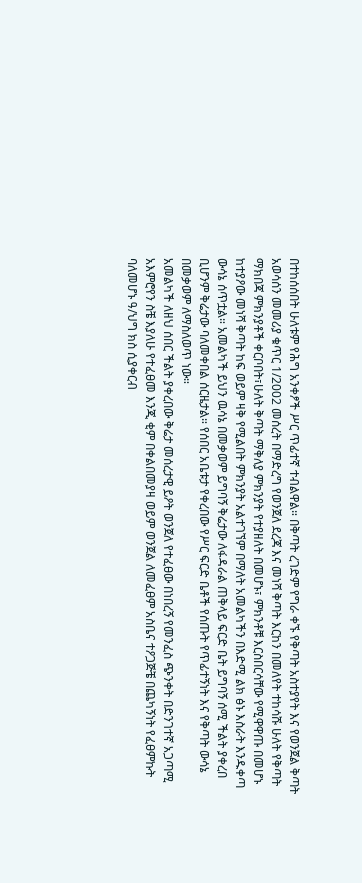በተከሰሰበት ሁለቱም የሕግ አንቀፆች ሥር ጥፊተኛ ተብልዋል። በቅጣት ረገድም የግራ ቀኙ የቅጣት አስተያየት እና የወንጀል ቅጣት አወሳሰን መመሪያ ቁጥር 1/2002 መሰረት በማድረግ የወንጀለ ደረጃ እና መነሻ ቅጣት እርከን በመለየት ተከሳሹ ሁለት የቅጣት ማክበጃ ምክንያቶች ቀርቦበት፣ሁለት ቅጣት ማቅለያ ምክንያት የተያዘለት በመሆኑ፣ ምክንቶቹ እርስበርሳቸው የሚዋዋጡ በመሆኑ ከተያዖው መነሻ ቅጣት ከፍ ወይም ዛቅ የሚልበት ምክንያት አልተገኘም በማለት አመልካችን በእድሚ ልክ ፅኑ እስራት እንዱቀጣ ውሳኔ ሰጥቷል። አመልካች ይህን ዉሳኔ በመቃወም ይግባኝ ቅሬታው ለፋዳራል ጠቅላይ ፍርድ ቤት ይግባኝ ሰሚ ችልት ያቀረበ ቢሆንም ቅሬታው ባለመቀበል ሰርዜታል። የሰበር አቤቱታ የቀረበው የሥር ፍርድ ቤቶች የሰጡት የጥፊተኝነት እና የቅጣት ውሳኔ በመቃወም ለማስለወጥ ነው።
አመልካች ለዘህ ሰበር ችልት ያቀረበው ቅሬታ መሰረታዊ ይዖት ወንጀለ የተፈፀው በነበረኝ የመንፈስ ጭንቀት በድንገተኛ አጋጣሚ አእምሮየን ስቼ እያለሁ የተፈፀመ እንጂ ቂም በቀልበመያዛ ወይም ወንጀል ለመፈፀም አስቤና ተዖጋጅቼ በጨካኝነት የፈፀምኩት ባለመሆኑ ዓ/ህግ ክስ ሲያቀርብ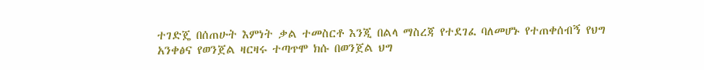ተገድጄ በሰጠሁት እምነት ቃል ተመስርቶ እንጂ በልላ ማስረጃ የተደገፈ ባለመሆኑ የተጠቀሰብኝ የህግ አንቀፅና የወንጀል ዛርዛሩ ተጣጥሞ ክሱ በወንጀል ህግ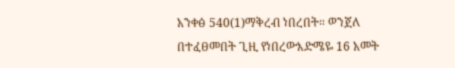አንቀፅ 540(1)ማቅረብ ነበረበት። ወንጀለ በተፈፀመበት ጊዚ የነበረውእድሜዬ 16 አመት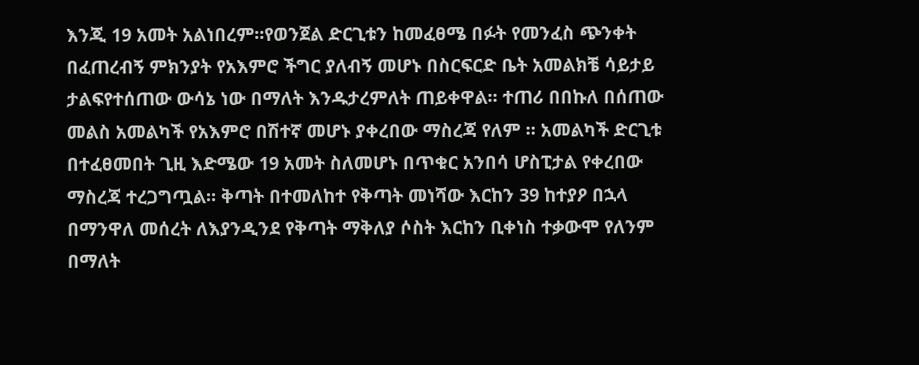እንጂ 19 አመት አልነበረም።የወንጀል ድርጊቱን ከመፈፀሜ በፉት የመንፈስ ጭንቀት በፈጠረብኝ ምክንያት የአእምሮ ችግር ያለብኝ መሆኑ በስርፍርድ ቤት አመልክቼ ሳይታይ ታልፍየተሰጠው ውሳኔ ነው በማለት እንዱታረምለት ጠይቀዋል። ተጠሪ በበኩለ በሰጠው መልስ አመልካች የአእምሮ በሽተኛ መሆኑ ያቀረበው ማስረጃ የለም ። አመልካች ድርጊቱ በተፈፀመበት ጊዚ እድሜው 19 አመት ስለመሆኑ በጥቁር አንበሳ ሆስፒታል የቀረበው ማስረጃ ተረጋግጧል። ቅጣት በተመለከተ የቅጣት መነሻው እርከን 39 ከተያዖ በኋላ በማንዋለ መሰረት ለእያንዲንደ የቅጣት ማቅለያ ሶስት እርከን ቢቀነስ ተቃውሞ የለንም በማለት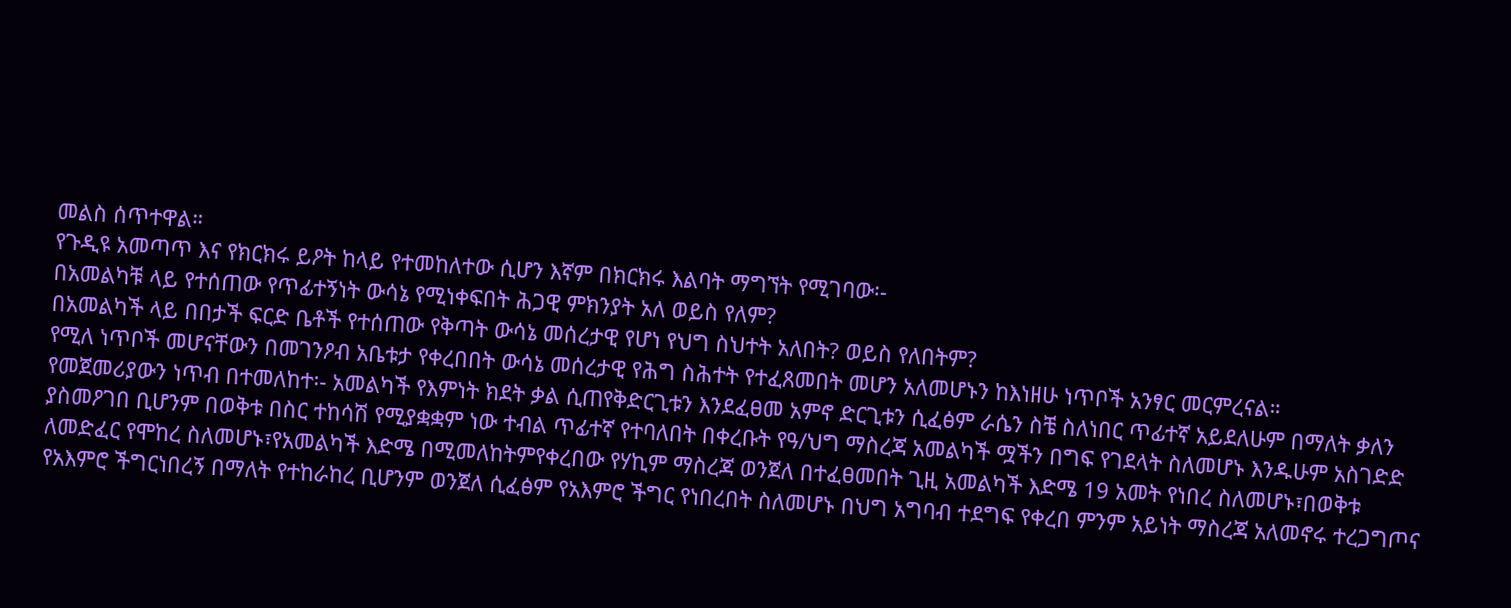መልስ ሰጥተዋል።
የጉዲዩ አመጣጥ እና የክርክሩ ይዖት ከላይ የተመከለተው ሲሆን እኛም በክርክሩ እልባት ማግኘት የሚገባው፡-
በአመልካቹ ላይ የተሰጠው የጥፊተኝነት ውሳኔ የሚነቀፍበት ሕጋዊ ምክንያት አለ ወይስ የለም?
በአመልካች ላይ በበታች ፍርድ ቤቶች የተሰጠው የቅጣት ውሳኔ መሰረታዊ የሆነ የህግ ስህተት አለበት? ወይስ የለበትም?
የሚለ ነጥቦች መሆናቸውን በመገንዖብ አቤቱታ የቀረበበት ውሳኔ መሰረታዊ የሕግ ስሕተት የተፈጸመበት መሆን አለመሆኑን ከእነዘሁ ነጥቦች አንፃር መርምረናል።
የመጀመሪያውን ነጥብ በተመለከተ፡- አመልካች የእምነት ክደት ቃል ሲጠየቅድርጊቱን እንደፈፀመ አምኖ ድርጊቱን ሲፈፅም ራሴን ስቼ ስለነበር ጥፊተኛ አይደለሁም በማለት ቃለን ያስመዖገበ ቢሆንም በወቅቱ በስር ተከሳሽ የሚያቋቋም ነው ተብል ጥፊተኛ የተባለበት በቀረቡት የዓ/ህግ ማስረጃ አመልካች ሟችን በግፍ የገደላት ስለመሆኑ እንዱሁም አስገድድ ለመድፈር የሞከረ ስለመሆኑ፣የአመልካች እድሜ በሚመለከትምየቀረበው የሃኪም ማስረጃ ወንጀለ በተፈፀመበት ጊዚ አመልካች እድሜ 19 አመት የነበረ ስለመሆኑ፣በወቅቱ የአእምሮ ችግርነበረኝ በማለት የተከራከረ ቢሆንም ወንጀለ ሲፈፅም የአእምሮ ችግር የነበረበት ስለመሆኑ በህግ አግባብ ተደግፍ የቀረበ ምንም አይነት ማስረጃ አለመኖሩ ተረጋግጦና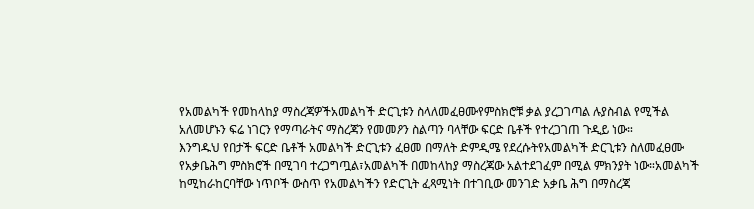የአመልካች የመከላከያ ማስረጃዎችአመልካች ድርጊቱን ስላለመፈፀሙየምስክሮቹ ቃል ያረጋገጣል ሉያስብል የሚችል አለመሆኑን ፍሬ ነገርን የማጣራትና ማስረጃን የመመዖን ስልጣን ባላቸው ፍርድ ቤቶች የተረጋገጠ ጉዲይ ነው።
እንግዱህ የበታች ፍርድ ቤቶች አመልካች ድርጊቱን ፈፀመ በማለት ድምዲሜ የደረሱትየአመልካች ድርጊቱን ስለመፈፀሙ የአቃቤሕግ ምስክሮች በሚገባ ተረጋግጧል፣አመልካች በመከላከያ ማስረጃው አልተደገፈም በሚል ምክንያት ነው።አመልካች ከሚከራከርባቸው ነጥቦች ውስጥ የአመልካችን የድርጊት ፈጻሚነት በተገቢው መንገድ አቃቤ ሕግ በማስረጃ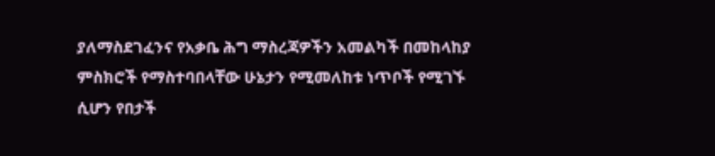ያለማስደገፈንና የአቃቤ ሕግ ማስረጃዎችን አመልካች በመከላከያ ምስክሮች የማስተባበላቸው ሁኔታን የሚመለከቱ ነጥቦች የሚገኙ ሲሆን የበታች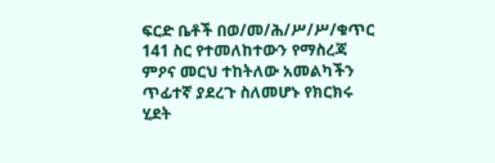ፍርድ ቤቶች በወ/መ/ሕ/ሥ/ሥ/ቁጥር 141 ስር የተመለከተውን የማስረጃ ምዖና መርህ ተከትለው አመልካችን ጥፊተኛ ያደረጉ ስለመሆኑ የክርክሩ ሂደት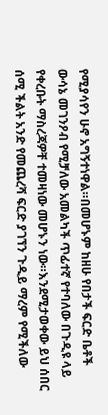የሚያሳየን ሁኖ አግኝተነዋል።በመሆኑም ከዘሁ የበታች ፍርድ ቤቶች ውሳኔ መገንዖብ የሚቻለው አመልካች ጥፊተኛ የተባለው በጉዲዩ ላይ የቀረቡት ማስረጃዎቸ ተመዛነው መሆኑን ነው።እንደሚታወቀው ይህ ሰበር ሰሚ ችልት አንድ የመጨረሻ ፍርድ ያገኘን ጉዲይ ማረም የሚችለው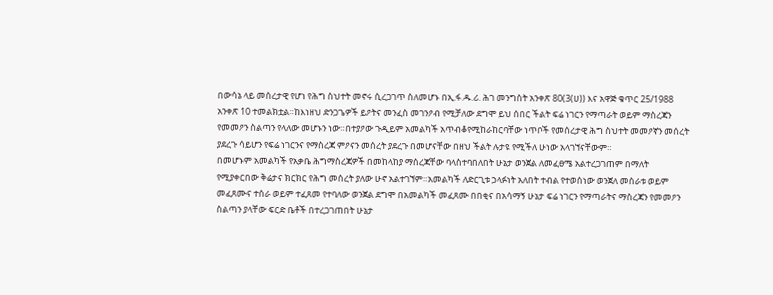በውሳኔ ላይ መሰረታዊ የሆነ የሕግ ስህተት መኖሩ ሲረጋገጥ ስለመሆኑ በኢ.ፋ.ዱ.ሪ. ሕገ መንግስት አንቀጽ 80(3(ሀ)) እና አዋጅ ቁጥር 25/1988 አንቀጽ 10 ተመልክቷል።ከእነዘህ ድንጋጌዎች ይዖትና መንፈስ መገንዖብ የሚቻለው ደግሞ ይህ ሰበር ችልት ፍሬ ነገርን የማጣራት ወይም ማስረጃን የመመዖን ስልጣን የላለው መሆኑን ነው።በተያዖው ጉዲይም አመልካች አጥብቆየሚከራከርባቸው ነጥቦች የመሰረታዊ ሕግ ስህተት መመዖኛን መሰረት ያደረጉ ሳይሆን የፍሬ ነገርንና የማስረጃ ምዖናን መሰረት ያደረጉ በመሆናቸው በዘህ ችልት ሉታዩ የሚችለ ሁነው አላገኘናቸውም።
በመሆኑም አመልካች የአቃቤ ሕግማስረጃዎች በመከላከያ ማሰረጃቸው ባላስተባበለበት ሁኔታ ወንጀል ለመፈፀሜ አልተረጋገጠም በማለት የሚያቀርበው ቅሬታና ክርክር የሕግ መሰረት ያለው ሁኖ አልተገኘም።አመልካች ለድርጊቱ ኃላፉነት አለበት ተብል የተወሰነው ወንጀለ መሰራቱ ወይም መፈጸሙና ተሰራ ወይም ተፈጸመ የተባለው ወንጀል ደግሞ በአመልካች መፈጸሙ በበቂና በአሳማኝ ሁኔታ ፍሬ ነገርን የማጣራትና ማስረጃን የመመዖን ስልጣን ያላቸው ፍርድ ቤቶች በተረጋገጠበት ሁኔታ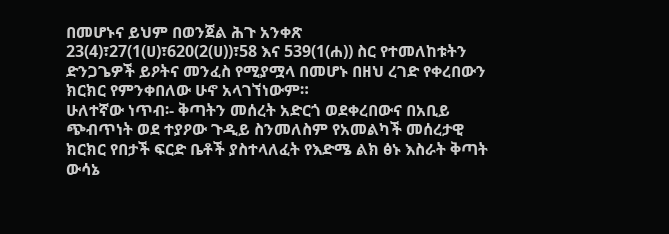በመሆኑና ይህም በወንጀል ሕጉ አንቀጽ 23(4)፣27(1(ሀ)፣620(2(ሀ))፣58 እና 539(1(ሐ)) ስር የተመለከቱትን ድንጋጌዎች ይዖትና መንፈስ የሚያሟላ በመሆኑ በዘህ ረገድ የቀረበውን ክርክር የምንቀበለው ሁኖ አላገኘነውም።
ሁለተኛው ነጥብ፡- ቅጣትን መሰረት አድርጎ ወደቀረበውና በአቢይ ጭብጥነት ወደ ተያዖው ጉዲይ ስንመለስም የአመልካች መሰረታዊ ክርክር የበታች ፍርድ ቤቶች ያስተላለፈት የእድሜ ልክ ፅኑ እስራት ቅጣት ውሳኔ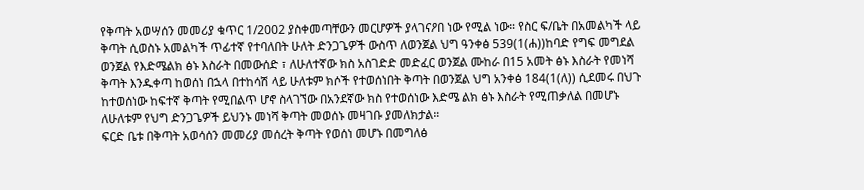የቅጣት አወሣሰን መመሪያ ቁጥር 1/2002 ያስቀመጣቸውን መርሆዎች ያላገናዖበ ነው የሚል ነው። የስር ፍ/ቤት በአመልካች ላይ ቅጣት ሲወስኑ አመልካች ጥፊተኛ የተባለበት ሁለት ድንጋጌዎች ውስጥ ለወንጀል ህግ ዓንቀፅ 539(1(ሐ))ከባድ የግፍ መግደል ወንጀል የእድሜልክ ፅኑ እስራት በመውሰድ ፣ ለሁለተኛው ክስ አስገድድ መድፈር ወንጀል ሙከራ በ15 አመት ፅኑ እስራት የመነሻ ቅጣት እንዱቀጣ ከወሰነ በኋላ በተከሳሽ ላይ ሁለቱም ክሶች የተወሰነበት ቅጣት በወንጀል ህግ አንቀፅ 184(1(ለ)) ሲደመሩ በህጉ ከተወሰነው ከፍተኛ ቅጣት የሚበልጥ ሆኖ ስላገኘው በአንደኛው ክስ የተወሰነው እድሜ ልክ ፅኑ እስራት የሚጠቃለል በመሆኑ ለሁለቱም የህግ ድንጋጌዎች ይህንኑ መነሻ ቅጣት መወሰኑ መዛገቡ ያመለክታል።
ፍርድ ቤቱ በቅጣት አወሳሰን መመሪያ መሰረት ቅጣት የወሰነ መሆኑ በመግለፅ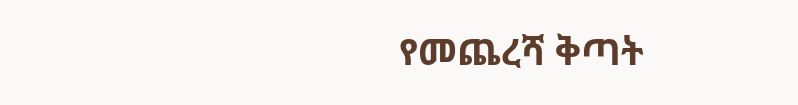የመጨረሻ ቅጣት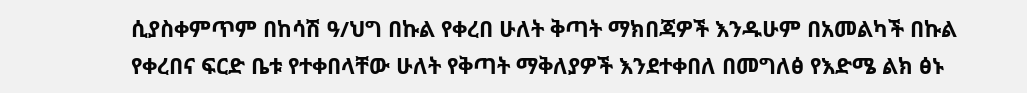ሲያስቀምጥም በከሳሽ ዓ/ህግ በኩል የቀረበ ሁለት ቅጣት ማክበጃዎች እንዱሁም በአመልካች በኩል የቀረበና ፍርድ ቤቱ የተቀበላቸው ሁለት የቅጣት ማቅለያዎች እንደተቀበለ በመግለፅ የእድሜ ልክ ፅኑ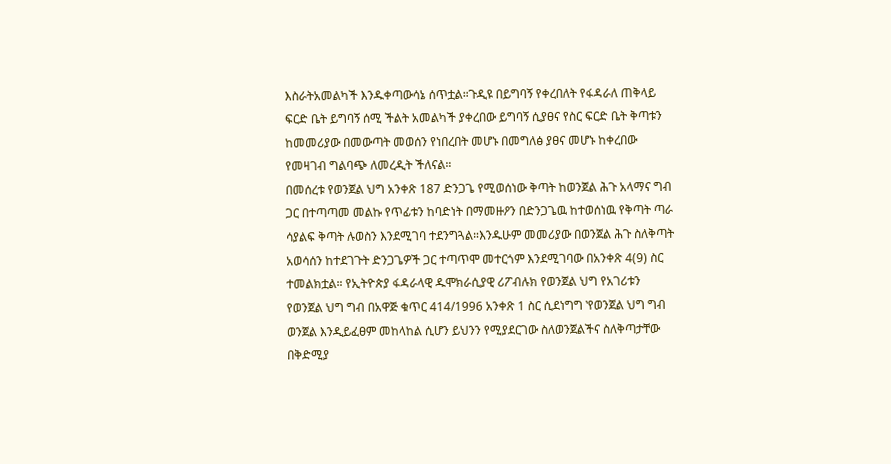እስራትአመልካች እንዱቀጣውሳኔ ሰጥቷል።ጉዲዩ በይግባኝ የቀረበለት የፋዳራለ ጠቅላይ ፍርድ ቤት ይግባኝ ሰሚ ችልት አመልካች ያቀረበው ይግባኝ ሲያፀና የስር ፍርድ ቤት ቅጣቱን ከመመሪያው በመውጣት መወሰን የነበረበት መሆኑ በመግለፅ ያፀና መሆኑ ከቀረበው የመዛገብ ግልባጭ ለመረዲት ችለናል።
በመሰረቱ የወንጀል ህግ አንቀጽ 187 ድንጋጌ የሚወሰነው ቅጣት ከወንጀል ሕጉ አላማና ግብ ጋር በተጣጣመ መልኩ የጥፊቱን ከባድነት በማመዙዖን በድንጋጌዉ ከተወሰነዉ የቅጣት ጣራ ሳያልፍ ቅጣት ሉወስን እንደሚገባ ተደንግጓል።እንዱሁም መመሪያው በወንጀል ሕጉ ስለቅጣት አወሳሰን ከተደገጉት ድንጋጌዎች ጋር ተጣጥሞ መተርጎም እንደሚገባው በአንቀጽ 4(9) ስር ተመልክቷል። የኢትዮጵያ ፋዳራላዊ ዱሞክራሲያዊ ሪፖብሉክ የወንጀል ህግ የአገሪቱን የወንጀል ህግ ግብ በአዋጅ ቁጥር 414/1996 አንቀጽ 1 ስር ሲደነግግ ‛የወንጀል ህግ ግብ ወንጀል እንዲይፈፀም መከላከል ሲሆን ይህንን የሚያደርገው ስለወንጀልችና ስለቅጣታቸው በቅድሚያ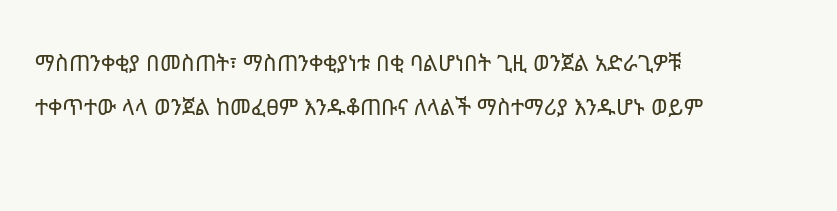ማስጠንቀቂያ በመስጠት፣ ማስጠንቀቂያነቱ በቂ ባልሆነበት ጊዚ ወንጀል አድራጊዎቹ ተቀጥተው ላላ ወንጀል ከመፈፀም እንዱቆጠቡና ለላልች ማስተማሪያ እንዱሆኑ ወይም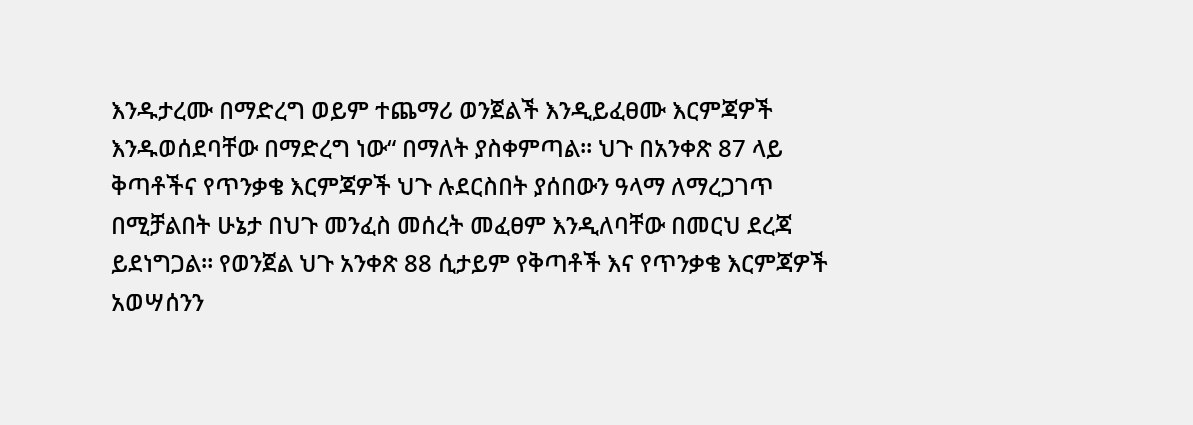እንዱታረሙ በማድረግ ወይም ተጨማሪ ወንጀልች እንዲይፈፀሙ እርምጃዎች እንዱወሰደባቸው በማድረግ ነው“ በማለት ያስቀምጣል። ህጉ በአንቀጽ 87 ላይ ቅጣቶችና የጥንቃቄ እርምጃዎች ህጉ ሉደርስበት ያሰበውን ዓላማ ለማረጋገጥ በሚቻልበት ሁኔታ በህጉ መንፈስ መሰረት መፈፀም እንዲለባቸው በመርህ ደረጃ ይደነግጋል። የወንጀል ህጉ አንቀጽ 88 ሲታይም የቅጣቶች እና የጥንቃቄ እርምጃዎች አወሣሰንን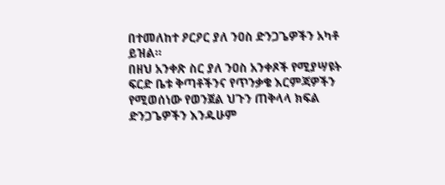በተመለከተ ዖርዖር ያለ ንዐስ ድንጋጌዎችን አካቶ ይዝል።
በዘህ አንቀጽ ስር ያለ ንዐስ አንቀጾች የሚያሣዩት ፍርድ ቤቱ ቅጣቶችንና የጥንቃቄ እርምጃዎችን የሚወሰነው የወንጀል ህጉን ጠቅላላ ክፍል ድንጋጌዎችን እንዱሁም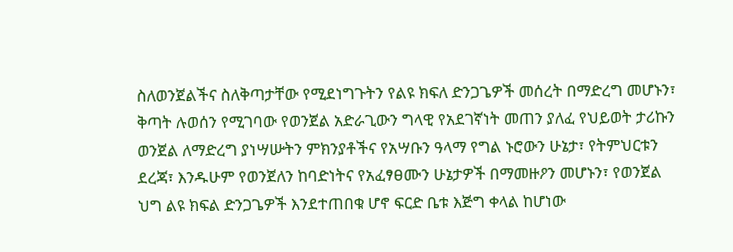ስለወንጀልችና ስለቅጣታቸው የሚደነግጉትን የልዩ ክፍለ ድንጋጌዎች መሰረት በማድረግ መሆኑን፣ ቅጣት ሉወሰን የሚገባው የወንጀል አድራጊውን ግላዊ የአደገኛነት መጠን ያለፈ የህይወት ታሪኩን ወንጀል ለማድረግ ያነሣሡትን ምክንያቶችና የአሣቡን ዓላማ የግል ኑሮውን ሁኔታ፣ የትምህርቱን ደረጃ፣ እንዱሁም የወንጀለን ከባድነትና የአፈፃፀሙን ሁኔታዎች በማመዙዖን መሆኑን፣ የወንጀል ህግ ልዩ ክፍል ድንጋጌዎች እንደተጠበቁ ሆኖ ፍርድ ቤቱ እጅግ ቀላል ከሆነው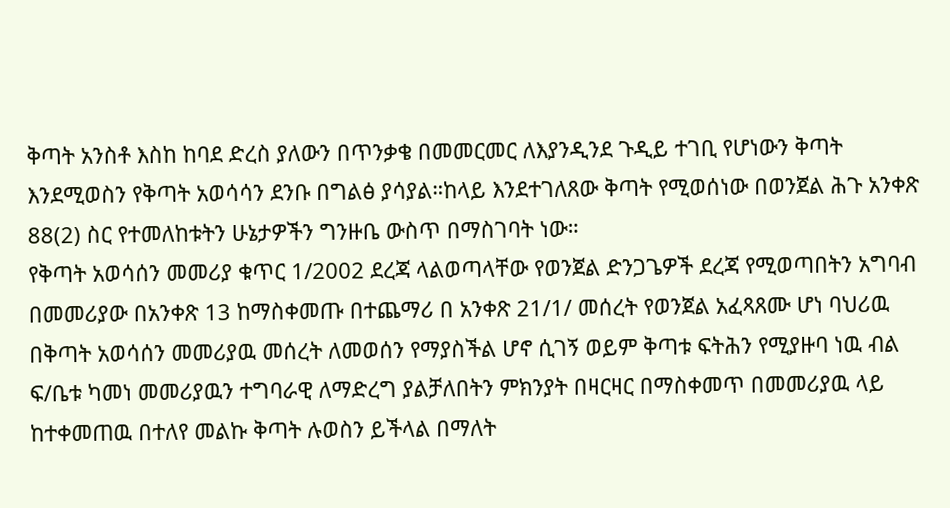ቅጣት አንስቶ እስከ ከባደ ድረስ ያለውን በጥንቃቄ በመመርመር ለእያንዲንደ ጉዲይ ተገቢ የሆነውን ቅጣት እንደሚወስን የቅጣት አወሳሳን ደንቡ በግልፅ ያሳያል።ከላይ እንደተገለጸው ቅጣት የሚወሰነው በወንጀል ሕጉ አንቀጽ 88(2) ስር የተመለከቱትን ሁኔታዎችን ግንዙቤ ውስጥ በማስገባት ነው።
የቅጣት አወሳሰን መመሪያ ቁጥር 1/2002 ደረጃ ላልወጣላቸው የወንጀል ድንጋጌዎች ደረጃ የሚወጣበትን አግባብ በመመሪያው በአንቀጽ 13 ከማስቀመጡ በተጨማሪ በ አንቀጽ 21/1/ መሰረት የወንጀል አፈጻጸሙ ሆነ ባህሪዉ በቅጣት አወሳሰን መመሪያዉ መሰረት ለመወሰን የማያስችል ሆኖ ሲገኝ ወይም ቅጣቱ ፍትሕን የሚያዙባ ነዉ ብል ፍ/ቤቱ ካመነ መመሪያዉን ተግባራዊ ለማድረግ ያልቻለበትን ምክንያት በዛርዛር በማስቀመጥ በመመሪያዉ ላይ ከተቀመጠዉ በተለየ መልኩ ቅጣት ሉወስን ይችላል በማለት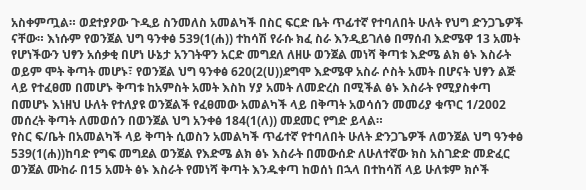አስቀምጧል። ወደተያዖው ጉዲይ ስንመለስ አመልካች በስር ፍርድ ቤት ጥፊተኛ የተባለበት ሁለት የህግ ድንጋጌዎች ናቸው። እነሱም የወንጀል ህግ ዓንቀፅ 539(1(ሐ)) ተከሳሽ የራሱ ክፈ ስራ እንዲይገለፅ በማሰብ እድሜዋ 13 አመት የሆነችውን ህፃን አሰቃቂ በሆነ ሁኔታ አንገትዋን አርድ መግደለ ለዘሁ ወንጀል መነሻ ቅጣቱ እድሜ ልክ ፅኑ እስራት ወይም ሞት ቅጣት መሆኑ፣ የወንጀል ህግ ዓንቀፅ 620(2(ሀ))ደግሞ እድሜዋ አስራ ሶስት አመት በሆናት ህፃን ልጅ ላይ የተፈፀመ በመሆኑ ቅጣቱ ከአምስት አመት እስከ ሃያ አመት ለመድረስ በሚችል ፅኑ እስራት የሚያስቀጣ በመሆኑ እነዘህ ሁለት የተለያዩ ወንጀልች የፈፀመው አመልካች ላይ በቅጣት አወሳሰን መመሪያ ቁጥር 1/2002 መሰረት ቅጣት ለመወሰን በወንጀል ህግ አንቀፅ 184(1(ለ)) መደመር የግድ ይላል።
የስር ፍ/ቤት በአመልካች ላይ ቅጣት ሲወስን አመልካች ጥፊተኛ የተባለበት ሁለት ድንጋጌዎች ለወንጀል ህግ ዓንቀፅ 539(1(ሐ))ከባድ የግፍ መግደል ወንጀል የእድሜ ልክ ፅኑ እስራት በመውሰድ ለሁለተኛው ክስ አስገድድ መድፈር ወንጀል ሙከራ በ15 አመት ፅኑ እስራት የመነሻ ቅጣት እንዱቀጣ ከወሰነ በኋላ በተከሳሽ ላይ ሁለቱም ክሶች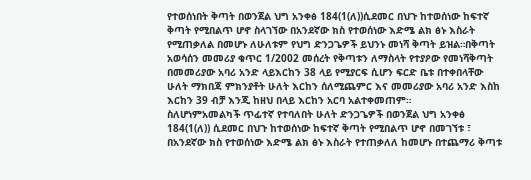የተወሰነበት ቅጣት በወንጀል ህግ አንቀፅ 184(1(ለ))ሲደመር በህጉ ከተወሰነው ከፍተኛ ቅጣት የሚበልጥ ሆኖ ስላገኘው በአንደኛው ክስ የተወሰነው እድሜ ልክ ፅኑ እስራት የሚጠቃለል በመሆኑ ለሁለቱም የህግ ድንጋጌዎች ይህንኑ መነሻ ቅጣት ይዝል።በቅጣት አወሳሰን መመሪያ ቁጥር 1/2002 መሰረት የቅጣቱን ለማስላት የተያዖው የመነሻቅጣት በመመሪያው አባሪ አንድ ላይእርከን 38 ላይ የሚያርፍ ሲሆን ፍርድ ቤቱ በተቀበላቸው ሁለት ማክበጃ ምክንያቶት ሁለት እርከን ሰለሚጨምር እና መመሪያው አባሪ አንድ እስከ እርከን 39 ብቻ እንጂ ከዘህ በላይ እርከን አርባ አልተቀመጠም።
ስለሆነምአመልካች ጥፊተኛ የተባለበት ሁለት ድንጋጌዎች በወንጀል ህግ አንቀፅ 184(1(ለ)) ሲደመር በህጉ ከተወሰነው ከፍተኛ ቅጣት የሚበልጥ ሆኖ በመገኘቱ ፣ በአንደኛው ክስ የተወሰነው እድሜ ልክ ፅኑ እስራት የተጠቃለለ ከመሆኑ በተጨማሪ ቅጣቱ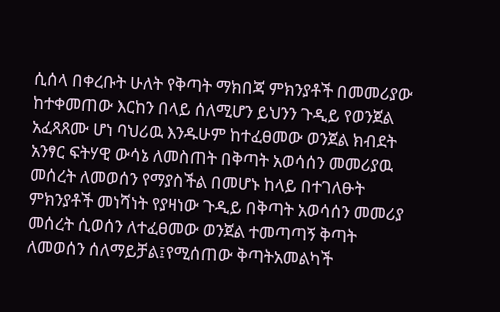ሲሰላ በቀረቡት ሁለት የቅጣት ማክበጃ ምክንያቶች በመመሪያው ከተቀመጠው እርከን በላይ ሰለሚሆን ይህንን ጉዲይ የወንጀል አፈጻጸሙ ሆነ ባህሪዉ እንዱሁም ከተፈፀመው ወንጀል ክብደት አንፃር ፍትሃዊ ውሳኔ ለመስጠት በቅጣት አወሳሰን መመሪያዉ መሰረት ለመወሰን የማያስችል በመሆኑ ከላይ በተገለፁት ምክንያቶች መነሻነት የያዛነው ጉዲይ በቅጣት አወሳሰን መመሪያ መሰረት ሲወሰን ለተፈፀመው ወንጀል ተመጣጣኝ ቅጣት ለመወሰን ሰለማይቻል፤የሚሰጠው ቅጣትአመልካች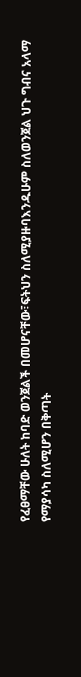የፈፀማቸው ሁለት ከባድ ወንጀልች በመሆናቸው፣ፍትህን ስለሚያዙባእንዱሁም ስለወንጀል ህጉ ግብና አላማ የማያሳካ ስለሚሆን በቅጣት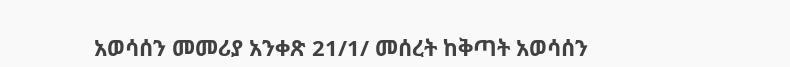አወሳሰን መመሪያ አንቀጽ 21/1/ መሰረት ከቅጣት አወሳሰን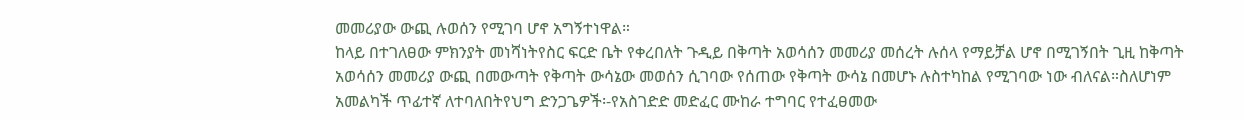መመሪያው ውጪ ሉወሰን የሚገባ ሆኖ አግኝተነዋል።
ከላይ በተገለፀው ምክንያት መነሻነትየስር ፍርድ ቤት የቀረበለት ጉዲይ በቅጣት አወሳሰን መመሪያ መሰረት ሉሰላ የማይቻል ሆኖ በሚገኝበት ጊዚ ከቅጣት አወሳሰን መመሪያ ውጪ በመውጣት የቅጣት ውሳኔው መወሰን ሲገባው የሰጠው የቅጣት ውሳኔ በመሆኑ ሉስተካከል የሚገባው ነው ብለናል።ስለሆነም አመልካች ጥፊተኛ ለተባለበትየህግ ድንጋጌዎች፡-የአስገድድ መድፈር ሙከራ ተግባር የተፈፀመው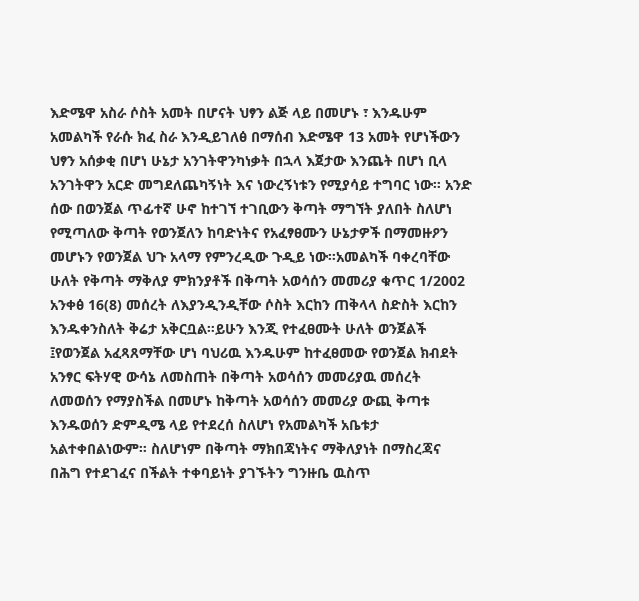እድሜዋ አስራ ሶስት አመት በሆናት ህፃን ልጅ ላይ በመሆኑ ፣ እንዱሁም አመልካች የራሱ ክፈ ስራ እንዲይገለፅ በማሰብ እድሜዋ 13 አመት የሆነችውን ህፃን አሰቃቂ በሆነ ሁኔታ አንገትዋንካነቃት በኋላ እጀታው እንጨት በሆነ ቢላ አንገትዋን አርድ መግደለጨካኝነት እና ነውረኝነቱን የሚያሳይ ተግባር ነው። አንድ ሰው በወንጀል ጥፊተኛ ሁኖ ከተገኘ ተገቢውን ቅጣት ማግኘት ያለበት ስለሆነ የሚጣለው ቅጣት የወንጀለን ከባድነትና የአፈፃፀሙን ሁኔታዎች በማመዙዖን መሆኑን የወንጀል ህጉ አላማ የምንረዲው ጉዲይ ነው።አመልካች ባቀረባቸው ሁለት የቅጣት ማቅለያ ምክንያቶች በቅጣት አወሳሰን መመሪያ ቁጥር 1/2002 አንቀፅ 16(8) መሰረት ለእያንዲንዲቸው ሶስት እርከን ጠቅላላ ስድስት እርከን እንዱቀንስለት ቅሬታ አቅርቧል።ይሁን እንጂ የተፈፀሙት ሁለት ወንጀልች ፤የወንጀል አፈጻጸማቸው ሆነ ባህሪዉ እንዱሁም ከተፈፀመው የወንጀል ክብደት አንፃር ፍትሃዊ ውሳኔ ለመስጠት በቅጣት አወሳሰን መመሪያዉ መሰረት ለመወሰን የማያስችል በመሆኑ ከቅጣት አወሳሰን መመሪያ ውጪ ቅጣቱ እንዱወሰን ድምዲሜ ላይ የተደረሰ ስለሆነ የአመልካች አቤቱታ አልተቀበልነውም። ስለሆነም በቅጣት ማክበጃነትና ማቅለያነት በማስረጃና በሕግ የተደገፈና በችልት ተቀባይነት ያገኙትን ግንዙቤ ዉስጥ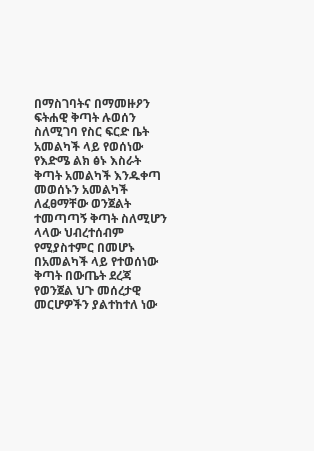በማስገባትና በማመዙዖን ፍትሐዊ ቅጣት ሉወሰን ስለሚገባ የስር ፍርድ ቤት አመልካች ላይ የወሰነው የእድሜ ልክ ፅኑ እስራት ቅጣት አመልካች እንዱቀጣ መወሰኑን አመልካች ለፈፀማቸው ወንጀልት ተመጣጣኝ ቅጣት ስለሚሆን ላላው ህብረተሰብም የሚያስተምር በመሆኑ በአመልካች ላይ የተወሰነው ቅጣት በውጤት ደረጃ የወንጀል ህጉ መሰረታዊ መርሆዎችን ያልተከተለ ነው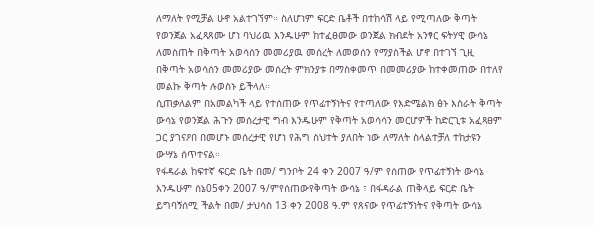ለማለት የሚቻል ሁኖ አልተገኘም። ስለሆነም ፍርድ ቤቶች በተከሳሽ ላይ የሚጣለው ቅጣት የወንጀል አፈጻጸሙ ሆነ ባህሪዉ እንዱሁም ከተፈፀመው ወንጀል ክብደት አንፃር ፍትሃዊ ውሳኔ ለመስጠት በቅጣት አወሳሰን መመሪያዉ መሰረት ለመወሰን የማያስችል ሆኖ በተገኘ ጊዚ በቅጣት አወሳሰን መመሪያው መሰረት ምክንያቱ በማስቀመጥ በመመሪያው ከተቀመጠው በተለየ መልኩ ቅጣት ሉወስኑ ይችላለ።
ሲጠቃለልም በአመልካች ላይ የተሰጠው የጥፊተኝነትና የተጣለው የእድሜልክ ፅኑ እስራት ቅጣት ውሳኔ የወንጀል ሕጉን መሰረታዊ ግብ እንዱሁም የቅጣት አወሳሳን መርሆዎች ከድርጊቱ አፈጻፀም ጋር ያገናዖበ በመሆኑ መሰረታዊ የሆነ የሕግ ስህተት ያለበት ነው ለማለት ስላልተቻለ ተከታዩን ውሣኔ ሰጥተናል።
የፋዳራል ከፍተኛ ፍርድ ቤት በመ/ ግንቦት 24 ቀን 2007 ዓ/ም የሰጠው የጥፊተኝነት ውሳኔ እንዱሁም ሰኔ05ቀን 2007 ዓ/ምየሰጠውየቅጣት ውሳኔ ፣ በፋዳራል ጠቅላይ ፍርድ ቤት ይግባኝሰሚ ችልት በመ/ ታህሳስ 13 ቀን 2008 ዓ.ም የጸናው የጥፊተኝነትና የቅጣት ውሳኔ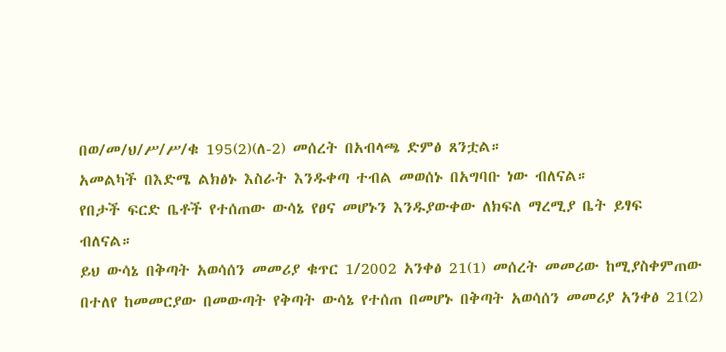በወ/መ/ህ/ሥ/ሥ/ቁ 195(2)(ለ-2) መሰረት በአብላጫ ድምፅ ጸንቷል።
አመልካች በእድሜ ልክፅኑ እስራት እንዱቀጣ ተብል መወሰኑ በአግባቡ ነው ብለናል።
የበታች ፍርድ ቤቶች የተሰጠው ውሳኔ የፀና መሆኑን እንዱያውቀው ለክፍለ ማረሚያ ቤት ይፃፍ ብለናል።
ይህ ውሳኔ በቅጣት አወሳሰን መመሪያ ቁጥር 1/2002 አንቀፅ 21(1) መሰረት መመሪው ከሚያስቀምጠው በተለየ ከመመርያው በመውጣት የቅጣት ውሳኔ የተሰጠ በመሆኑ በቅጣት አወሳሰን መመሪያ አንቀፅ 21(2)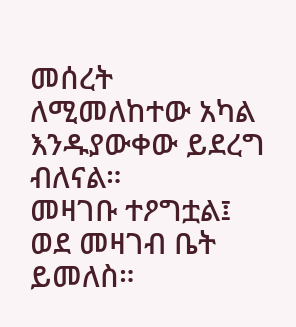መሰረት ለሚመለከተው አካል እንዱያውቀው ይደረግ ብለናል።
መዛገቡ ተዖግቷል፤ ወደ መዛገብ ቤት ይመለስ።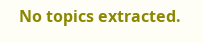No topics extracted.